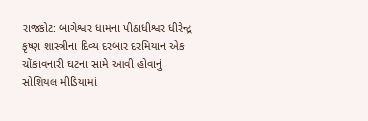રાજકોટ: બાગેશ્વર ધામના પીઠાધીશ્વર ધીરેન્દ્ર કૃષ્ણ શાસ્ત્રીના દિવ્ય દરબાર દરમિયાન એક ચોંકાવનારી ઘટના સામે આવી હોવાનું સોશિયલ મીડિયામાં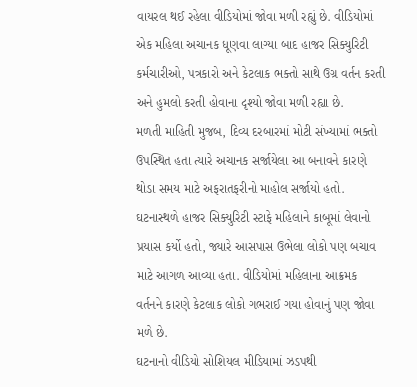વાયરલ થઈ રહેલા વીડિયોમાં જોવા મળી રહ્યું છે. વીડિયોમાં એક મહિલા અચાનક ધૂણવા લાગ્યા બાદ હાજર સિક્યુરિટી કર્મચારીઓ, પત્રકારો અને કેટલાક ભક્તો સાથે ઉગ્ર વર્તન કરતી અને હુમલો કરતી હોવાના દૃશ્યો જોવા મળી રહ્યા છે.
મળતી માહિતી મુજબ, દિવ્ય દરબારમાં મોટી સંખ્યામાં ભક્તો ઉપસ્થિત હતા ત્યારે અચાનક સર્જાયેલા આ બનાવને કારણે થોડા સમય માટે અફરાતફરીનો માહોલ સર્જાયો હતો. ઘટનાસ્થળે હાજર સિક્યુરિટી સ્ટાફે મહિલાને કાબૂમાં લેવાનો પ્રયાસ કર્યો હતો, જ્યારે આસપાસ ઉભેલા લોકો પણ બચાવ માટે આગળ આવ્યા હતા. વીડિયોમાં મહિલાના આક્રમક વર્તનને કારણે કેટલાક લોકો ગભરાઈ ગયા હોવાનું પણ જોવા મળે છે.
ઘટનાનો વીડિયો સોશિયલ મીડિયામાં ઝડપથી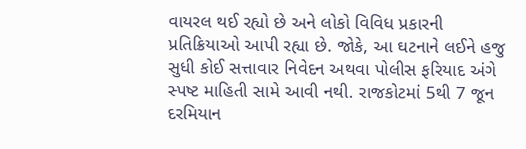વાયરલ થઈ રહ્યો છે અને લોકો વિવિધ પ્રકારની પ્રતિક્રિયાઓ આપી રહ્યા છે. જોકે, આ ઘટનાને લઈને હજુ સુધી કોઈ સત્તાવાર નિવેદન અથવા પોલીસ ફરિયાદ અંગે સ્પષ્ટ માહિતી સામે આવી નથી. રાજકોટમાં 5થી 7 જૂન દરમિયાન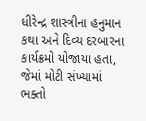ધીરેન્દ્ર શાસ્ત્રીના હનુમાન કથા અને દિવ્ય દરબારના કાર્યક્રમો યોજાયા હતા, જેમાં મોટી સંખ્યામાં ભક્તો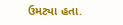ઉમટ્યા હતા.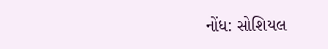નોંધ: સોશિયલ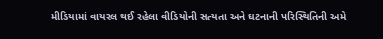મીડિયામાં વાયરલ થઈ રહેલા વીડિયોની સત્યતા અને ઘટનાની પરિસ્થિતિની અમે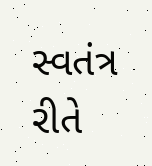સ્વતંત્ર રીતે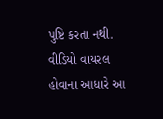પુષ્ટિ કરતા નથી. વીડિયો વાયરલ હોવાના આધારે આ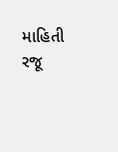માહિતી રજૂ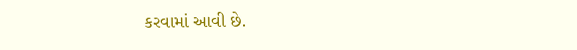કરવામાં આવી છે.